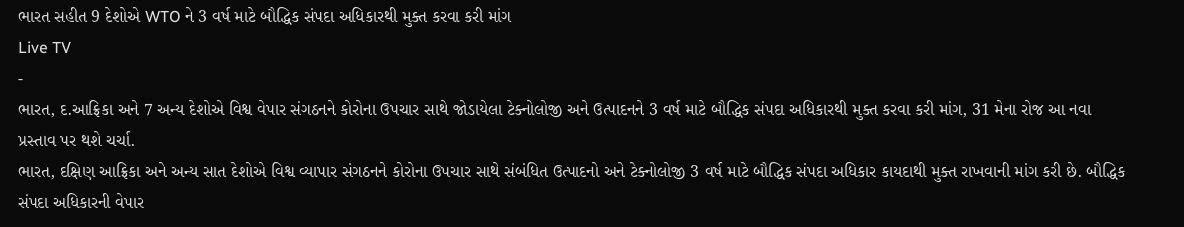ભારત સહીત 9 દેશોએ WTO ને 3 વર્ષ માટે બૌદ્ધિક સંપદા અધિકારથી મુક્ત કરવા કરી માંગ
Live TV
-
ભારત, દ.આફ્રિકા અને 7 અન્ય દેશોએ વિશ્વ વેપાર સંગઠનને કોરોના ઉપચાર સાથે જોડાયેલા ટેક્નોલોજી અને ઉત્પાદનને 3 વર્ષ માટે બૌદ્ધિક સંપદા અધિકારથી મુક્ત કરવા કરી માંગ, 31 મેના રોજ આ નવા પ્રસ્તાવ પર થશે ચર્ચા.
ભારત, દક્ષિણ આફ્રિકા અને અન્ય સાત દેશોએ વિશ્વ વ્યાપાર સંગઠનને કોરોના ઉપચાર સાથે સંબંધિત ઉત્પાદનો અને ટેક્નોલોજી 3 વર્ષ માટે બૌદ્ધિક સંપદા અધિકાર કાયદાથી મુક્ત રાખવાની માંગ કરી છે. બૌદ્ધિક સંપદા અધિકારની વેપાર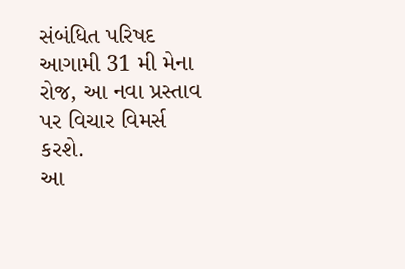સંબંધિત પરિષદ આગામી 31 મી મેના રોજ, આ નવા પ્રસ્તાવ પર વિચાર વિમર્સ કરશે.
આ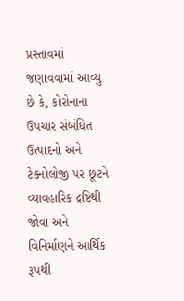પ્રસ્તાવમાં જણાવવામાં આવ્યુ છે કે, કોરોનાના ઉપચાર સંબંધિત ઉત્પાદનો અને ટેક્નોલોજી પર છૂટને વ્યાવહારિક દ્રષ્ટિથી જોવા અને વિનિર્માણને આર્થિક રૂપથી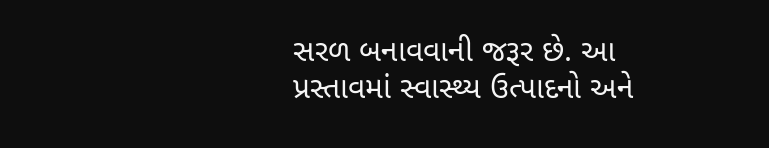સરળ બનાવવાની જરૂર છે. આ પ્રસ્તાવમાં સ્વાસ્થ્ય ઉત્પાદનો અને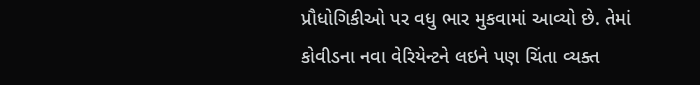પ્રૌધોગિકીઓ પર વધુ ભાર મુકવામાં આવ્યો છે. તેમાં કોવીડના નવા વેરિયેન્ટને લઇને પણ ચિંતા વ્યક્ત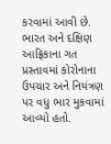કરવામાં આવી છે. ભારત અને દક્ષિણ આફ્રિકાના ગત પ્રસ્તાવમાં કોરોનાના ઉપચાર અને નિયંત્રણ પર વધુ ભાર મુકવામાં આવ્યો હતો.